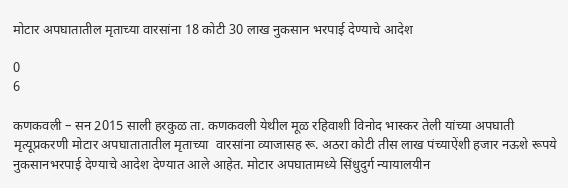मोटार अपघातातील मृताच्या वारसांना 18 कोटी 30 लाख नुकसान भरपाई देण्याचे आदेश

0
6

कणकवली – सन 2015 साली हरकुळ ता. कणकवली येथील मूळ रहिवाशी विनोद भास्कर तेली यांच्या अपघाती मृत्यूप्रकरणी मोटार अपघातातातील मृताच्या  वारसांना व्याजासह रू. अठरा कोटी तीस लाख पंच्याऐंशी हजार नऊशे रूपये नुकसानभरपाई देण्याचे आदेश देण्यात आले आहेत. मोटार अपघातामध्ये सिंधुदुर्ग न्यायालयीन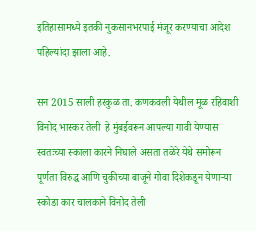इतिहासामध्ये इतकी नुकसानभरपाई मंजूर करण्याचा आदेश पहिल्यांदा झाला आहे.

सन 2015 साली हरकुळ ता. कणकवली येथील मूळ रहिवाशी विनोद भास्कर तेली  हे मुंबईवरून आपल्या गावी येण्यास स्वतःच्या स्काला कारने निघाले असता तळेरे येथे समोरून पूर्णता विरुद्ध आणि चुकीच्या बाजूने गोवा दिशेकडून येणार्‍या स्कोडा कार चालकाने विनोद तेली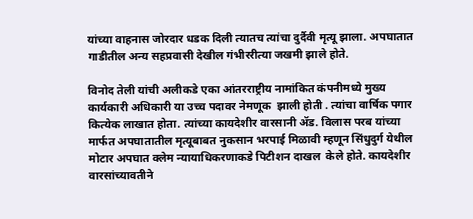यांच्या वाहनास जोरदार धडक दिली त्यातच त्यांचा दुर्दैवी मृत्यू झाला. अपघातात गाडीतील अन्य सहप्रवासी देखील गंभीररीत्या जखमी झाले होते.

विनोद तेली यांची अलीकडे एका आंतरराष्ट्रीय नामांकित कंपनीमध्ये मुख्य कार्यकारी अधिकारी या उच्च पदावर नेमणूक  झाली होती . त्यांचा वार्षिक पगार कित्येक लाखात होता. त्यांच्या कायदेशीर वारसानी ॲड. विलास परब यांच्या मार्फत अपघातातील मृत्यूबाबत नुकसान भरपाई मिळावी म्हणून सिंधुदुर्ग येथील मोटार अपघात क्लेम न्यायाधिकरणाकडे पिटीशन दाखल  केले होते. कायदेशीर वारसांच्यावतीने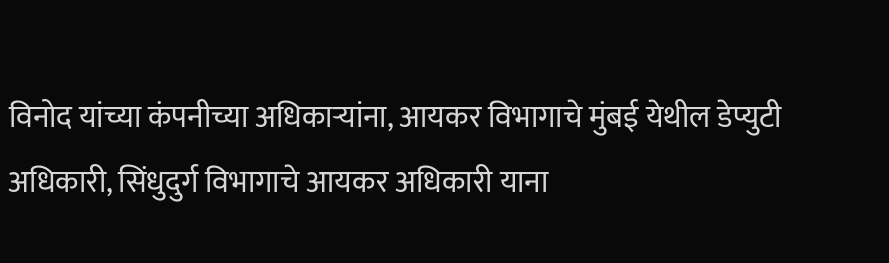विनोद यांच्या कंपनीच्या अधिकाऱ्यांना, आयकर विभागाचे मुंबई येथील डेप्युटी अधिकारी, सिंधुदुर्ग विभागाचे आयकर अधिकारी याना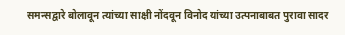समन्सद्वारे बोलावून त्यांच्या साक्षी नोंदवून विनोद यांच्या उत्पनाबाबत पुरावा सादर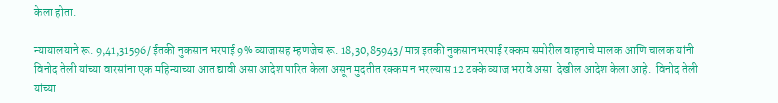केला होता.

न्यायालयाने रू. 9,41,31596/ ईतकी नुकसान भरपाई 9% व्याजासह म्हणजेच रू. 18,30,85943/ मात्र इतकी नुकसानभरपाई रक्कम समोरील वाहनाचे मालक आणि चालक यांनी विनोद तेली यांच्या वारसांना एक महिन्याच्या आत द्यावी असा आदेश पारित केला असून मुदतीत रक्कम न भरल्यास 12 टक्के व्याज भरावे असा  देखील आदेश केला आहे.  विनोद तेली यांच्या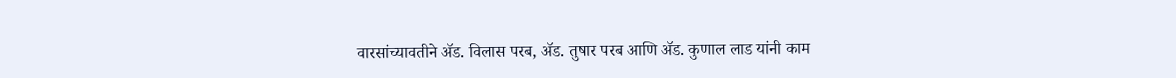वारसांच्यावतीने ॲड. विलास परब, ॲड. तुषार परब आणि ॲड. कुणाल लाड यांनी काम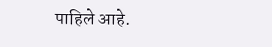पाहिले आहे.